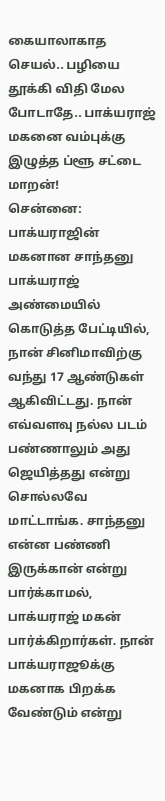கையாலாகாத செயல்.. பழியை தூக்கி விதி மேல போடாதே.. பாக்யராஜ் மகனை வம்புக்கு இழுத்த ப்ளூ சட்டை மாறன்!
சென்னை: பாக்யராஜின் மகனான சாந்தனு பாக்யராஜ் அண்மையில் கொடுத்த பேட்டியில், நான் சினிமாவிற்கு வந்து 17 ஆண்டுகள் ஆகிவிட்டது. நான் எவ்வளவு நல்ல படம் பண்ணாலும் அது ஜெயித்தது என்று சொல்லவே மாட்டாங்க. சாந்தனு என்ன பண்ணி இருக்கான் என்று பார்க்காமல், பாக்யராஜ் மகன் பார்க்கிறார்கள். நான் பாக்யராஜூக்கு மகனாக பிறக்க வேண்டும் என்று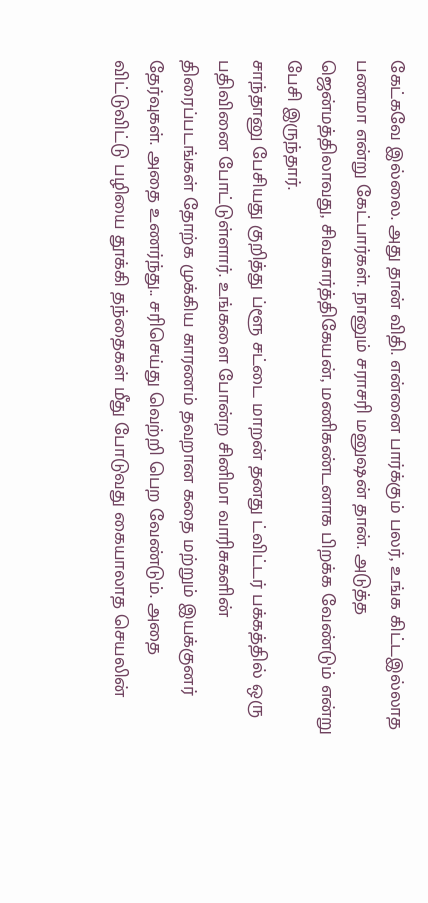கேட்கவே இல்லை. அது தான் விதி. என்னை பார்க்கும் பலர், உங்க கிட்டஇல்லாத பணமா என்று கேட்பார்கள். நானும் சராசரி மனுஷன் தான். அடுத்த ஜென்மத்திலாவது, சிவகார்த்திகேயன், மணிகண்டனாக பிறக்க வேண்டும் என்று பேசி இருந்தார்.
சாந்தானு பேசியது குறித்து ப்ளூ சட்டை மாறன் தனது ட்விட்டர் பக்கத்தில் ஒரு பதிவினை போட்டுள்ளார். உங்களை போன்ற சினிமா வாரிசுகளின் திரைப்படங்கள் தோற்க முக்கிய காரணம் தவறான கதை மற்றும் இயக்குனர் தேர்வுகள். அதை உணர்ந்து.. சரிசெய்து வெற்றி பெற வேண்டும். அதை விட்டுவிட்டு பழியை தூக்கி தந்தைகள் மீது போடுவது கையாலாத செயலின்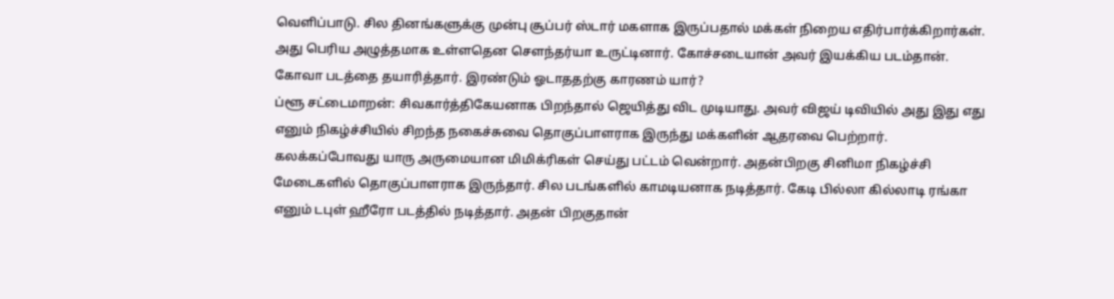வெளிப்பாடு. சில தினங்களுக்கு முன்பு சூப்பர் ஸ்டார் மகளாக இருப்பதால் மக்கள் நிறைய எதிர்பார்க்கிறார்கள். அது பெரிய அழுத்தமாக உள்ளதென சௌந்தர்யா உருட்டினார். கோச்சடையான் அவர் இயக்கிய படம்தான். கோவா படத்தை தயாரித்தார். இரண்டும் ஓடாததற்கு காரணம் யார்?
ப்ளூ சட்டைமாறன்: சிவகார்த்திகேயனாக பிறந்தால் ஜெயித்து விட முடியாது. அவர் விஜய் டிவியில் அது இது எது எனும் நிகழ்ச்சியில் சிறந்த நகைச்சுவை தொகுப்பாளராக இருந்து மக்களின் ஆதரவை பெற்றார். கலக்கப்போவது யாரு அருமையான மிமிக்ரிகள் செய்து பட்டம் வென்றார். அதன்பிறகு சினிமா நிகழ்ச்சி மேடைகளில் தொகுப்பாளராக இருந்தார். சில படங்களில் காமடியனாக நடித்தார். கேடி பில்லா கில்லாடி ரங்கா எனும் டபுள் ஹீரோ படத்தில் நடித்தார். அதன் பிறகுதான்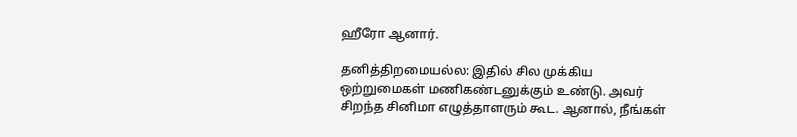ஹீரோ ஆனார்.

தனித்திறமையல்ல: இதில் சில முக்கிய ஒற்றுமைகள் மணிகண்டனுக்கும் உண்டு. அவர் சிறந்த சினிமா எழுத்தாளரும் கூட. ஆனால், நீங்கள்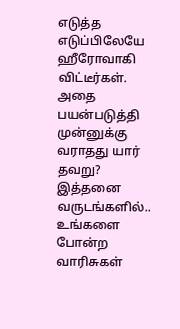எடுத்த எடுப்பிலேயே ஹீரோவாகி விட்டீர்கள். அதை பயன்படுத்தி முன்னுக்கு வராதது யார் தவறு? இத்தனை வருடங்களில்.. உங்களை போன்ற வாரிசுகள்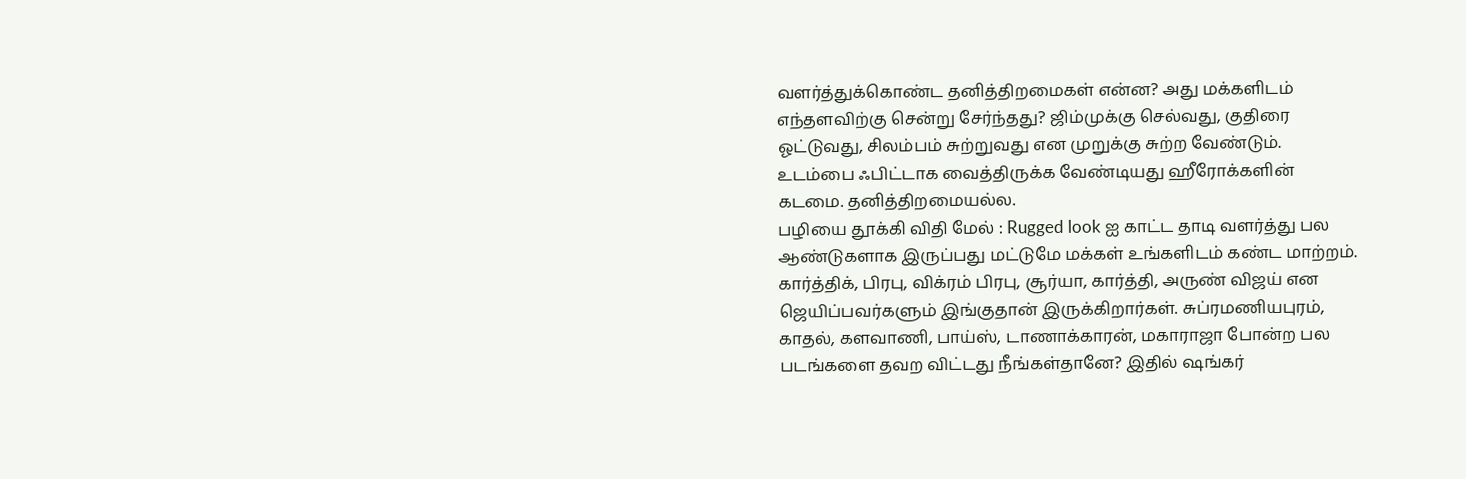வளர்த்துக்கொண்ட தனித்திறமைகள் என்ன? அது மக்களிடம் எந்தளவிற்கு சென்று சேர்ந்தது? ஜிம்முக்கு செல்வது, குதிரை ஓட்டுவது, சிலம்பம் சுற்றுவது என முறுக்கு சுற்ற வேண்டும். உடம்பை ஃபிட்டாக வைத்திருக்க வேண்டியது ஹீரோக்களின் கடமை. தனித்திறமையல்ல.
பழியை தூக்கி விதி மேல் : Rugged look ஐ காட்ட தாடி வளர்த்து பல ஆண்டுகளாக இருப்பது மட்டுமே மக்கள் உங்களிடம் கண்ட மாற்றம். கார்த்திக், பிரபு, விக்ரம் பிரபு, சூர்யா, கார்த்தி, அருண் விஜய் என ஜெயிப்பவர்களும் இங்குதான் இருக்கிறார்கள். சுப்ரமணியபுரம், காதல், களவாணி, பாய்ஸ், டாணாக்காரன், மகாராஜா போன்ற பல படங்களை தவற விட்டது நீங்கள்தானே? இதில் ஷங்கர்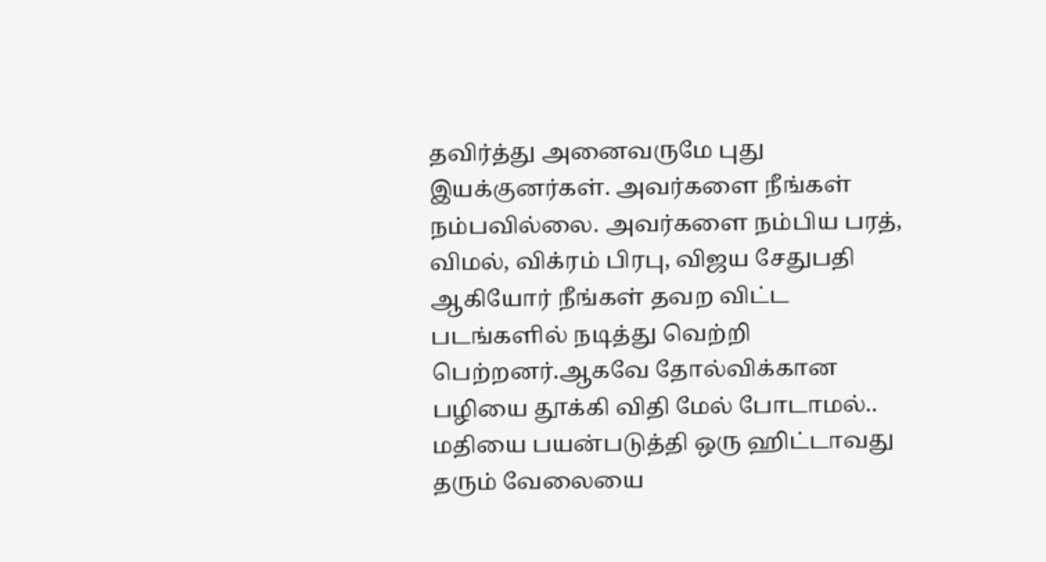தவிர்த்து அனைவருமே புது இயக்குனர்கள். அவர்களை நீங்கள் நம்பவில்லை. அவர்களை நம்பிய பரத், விமல், விக்ரம் பிரபு, விஜய சேதுபதி ஆகியோர் நீங்கள் தவற விட்ட படங்களில் நடித்து வெற்றி பெற்றனர்.ஆகவே தோல்விக்கான பழியை தூக்கி விதி மேல் போடாமல்.. மதியை பயன்படுத்தி ஒரு ஹிட்டாவது தரும் வேலையை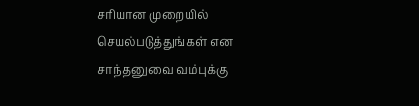சரியான முறையில் செயல்படுத்துங்கள் என சாந்தனுவை வம்புக்கு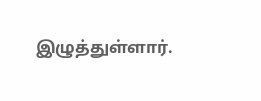இழுத்துள்ளார்.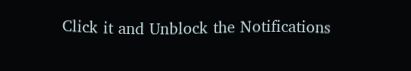Click it and Unblock the Notifications